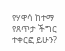የሃዋሳ ከተማ የጸጥታ ችግር ተቀርፎ ይሁን?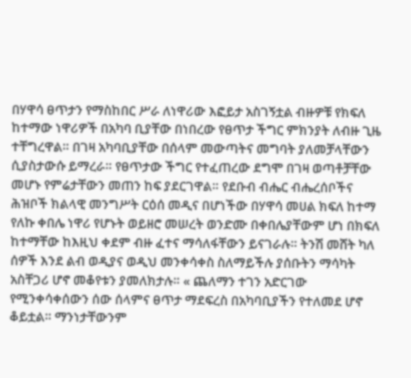በሃዋሳ ፀጥታን የማስከበር ሥራ ለነዋሪው እፎይታ አስገኝቷል ብዙዎቹ የክፍለ ከተማው ነዋሪዎች በአካባ ቢያቸው በነበረው የፀጥታ ችግር ምክንያት ለብዙ ጊዜ ተቸግረዋል። በገዛ አካባቢያቸው በሰላም መውጣትና መግባት ያለመቻላቸውን ሲያስታውሱ ይማረራ። የፀጥታው ችግር የተፈጠረው ደግሞ በገዛ ወጣቶቻቸው መሆኑ የምሬታቸውን መጠን ከፍ ያደርገዋል። የደቡብ ብሔር ብሔረሰቦችና ሕዝቦች ክልላዊ መንግሥት ርዕሰ መዲና በሆነችው በሃዋሳ መሀል ክፍለ ከተማ የለኩ ቀበሌ ነዋሪ የሆኑት ወይዘሮ መሠረት ወንድሙ በቀበሌያቸውም ሆነ በክፍለ ከተማቸው ከእዚህ ቀደም ብዙ ፈተና ማሳለፋቸውን ይናገራሉ። ትንሽ መሸት ካለ ሰዎች እንደ ልብ ወዲያና ወዲህ መንቀሳቀስ ስለማይችሉ ያሰቡትን ማሳካት አስቸጋሪ ሆኖ መቆየቱን ያመለክታሉ። « ጨለማን ተገን አድርገው የሚንቀሳቀሰውን ሰው ሰላምና ፀጥታ ማደፍረስ በአካባቢያችን የተለመደ ሆኖ ቆይቷል። ማንነታቸውንም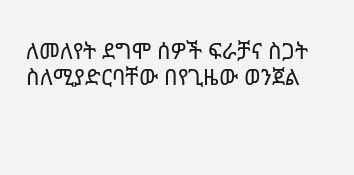ለመለየት ደግሞ ሰዎች ፍራቻና ስጋት ስለሚያድርባቸው በየጊዜው ወንጀል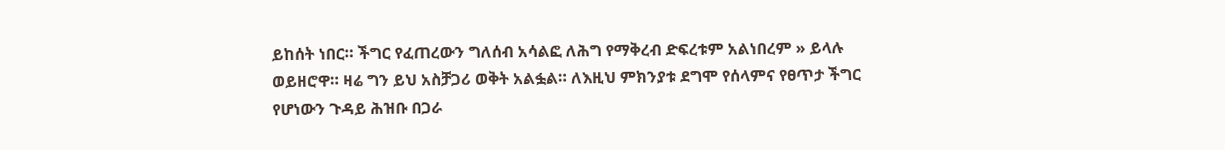ይከሰት ነበር። ችግር የፈጠረውን ግለሰብ አሳልፎ ለሕግ የማቅረብ ድፍረቱም አልነበረም » ይላሉ ወይዘሮዋ። ዛሬ ግን ይህ አስቻጋሪ ወቅት አልፏል። ለእዚህ ምክንያቱ ደግሞ የሰላምና የፀጥታ ችግር የሆነውን ጉዳይ ሕዝቡ በጋራ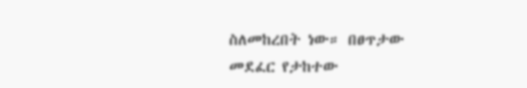ስለመከረበት ነው። በፀጥታው መደፈር የታከተው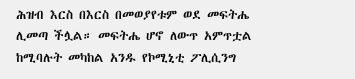ሕዝብ እርስ በእርስ በመወያየቱም ወደ መፍትሔ ሊመጣ ችሏል። መፍትሔ ሆኖ ለውጥ አምጥቷል ከሚባሉት መካከል አንዱ የኮሚኒቲ ፖሊሲንግ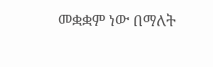መቋቋም ነው በማለት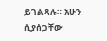ይገልጻሉ። አሁን ሲያሰጋቸው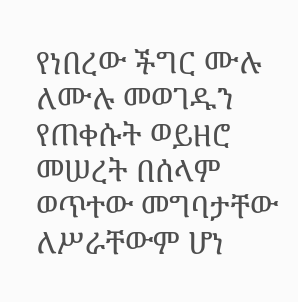የነበረው ችግር ሙሉ ለሙሉ መወገዱን የጠቀሱት ወይዘሮ መሠረት በሰላም ወጥተው መግባታቸው ለሥራቸውም ሆነ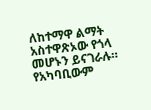ለከተማዋ ልማት አስተዋጽኦው የጎላ መሆኑን ይናገራሉ። የአካባቢውም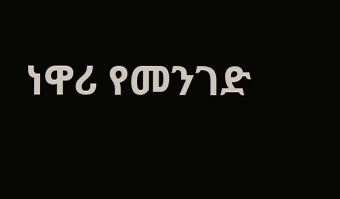ነዋሪ የመንገድ